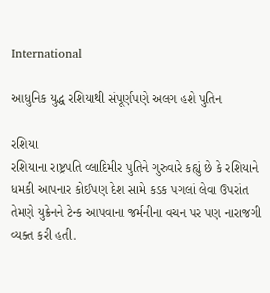International

આધુનિક યુદ્ધ રશિયાથી સંપૂર્ણપણે અલગ હશે પુતિન

રશિયા
રશિયાના રાષ્ટ્રપતિ વ્લાદિમીર પુતિને ગુરુવારે કહ્યું છે કે રશિયાને ધમકી આપનાર કોઈપણ દેશ સામે કડક પગલાં લેવા ઉપરાંત તેમણે યુક્રેનને ટેન્ક આપવાના જર્મનીના વચન પર પણ નારાજગી વ્યક્ત કરી હતી.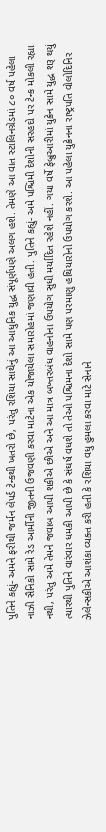પુતિને કહ્યું- અમને ફરીથી જર્મન લેપર્ડ ટેન્કથી ખતરો છે, પરંતુ રશિયા સાથેનું આ આધુનિક યુદ્ધ સંપૂર્ણપણે અલગ હશે. તેમણે આ વાત સ્ટાલિનગ્રેડમાં ૮૦ વર્ષ પહેલા નાઝી સૈનિકો સામે રેડ આર્મીની જીતની ઉજવણી કરવા માટેના એક યોજાયેલા સમારોહમાં જણાવી હતી. પુતિને કહ્યું- અમે પશ્ચિમી દેશોની સરહદો પર ટેન્ક મોકલી રહ્યા નથી, પરંતુ અમે તેમને જવાબ આપી શકીએ છીએ અને આ માત્ર બખ્તરબંધ વાહનોના ઉપયોગ સુધી મર્યાદિત રહેશે નહીં. ગયા વર્ષે ફેબ્રુઆરીમાં યુક્રેન સામે યુદ્ધ શરૂ થયું ત્યારથી પુતિને વારંવાર ધમકી આપી છે કે સંઘર્ષ વધશે તો તેઓ પશ્ચિમના દેશો સામે પણ પરમાણુ હથિયારોનો ઉપયોગ કરશે. આ પહેલા યુક્રેનના રાષ્ટ્રપતિ વોલોદિનિર ઝેલેન્સકીએ આશંકા વ્યક્ત કરી હતી કે રશિયા વધુ હુમલા કરવા માટે સેનાને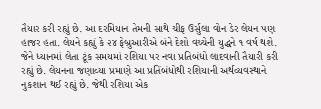તૈયાર કરી રહ્યું છે. આ દરમિયાન તેમની સાથે ચીફ ઉર્સુલા વોન ડેર લેયન પણ હાજર હતા. લેયને કહ્યું કે ૨૪ ફેબ્રુઆરીએ બંને દેશો વચ્ચેની યુદ્ધને ૧ વર્ષ થશે. જેને ધ્યાનમાં લેતા ટૂંક સમયમાં રશિયા પર નવા પ્રતિબંધો લાદવાની તૈયારી કરી રહ્યું છે. લેયનના જણાવ્યા પ્રમાણે આ પ્રતિંબંધોથી રશિયાની અર્થવ્યવસ્થાને નુકશાન થઈ રહ્યું છે. જેથી રશિયા એક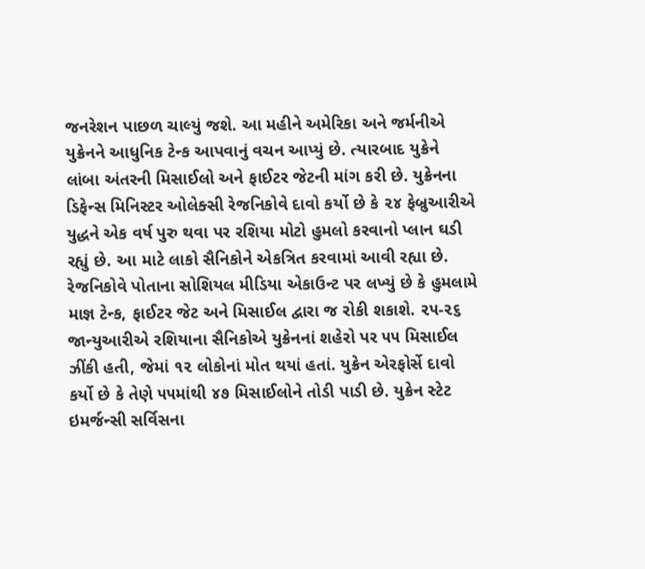જનરેશન પાછળ ચાલ્યું જશે. આ મહીને અમેરિકા અને જર્મનીએ યુક્રેનને આધુનિક ટેન્ક આપવાનું વચન આપ્યું છે. ત્યારબાદ યુક્રેને લાંબા અંતરની મિસાઈલો અને ફાઈટર જેટની માંગ કરી છે. યુક્રેનના ડિફેન્સ મિનિસ્ટર ઓલેક્સી રેજનિકોવે દાવો કર્યો છે કે ૨૪ ફેબ્રુઆરીએ યુદ્ધને એક વર્ષ પુરુ થવા પર રશિયા મોટો હુમલો કરવાનો પ્લાન ઘડી રહ્યું છે. આ માટે લાકો સૈનિકોને એકત્રિત કરવામાં આવી રહ્યા છે. રેજનિકોવે પોતાના સોશિયલ મીડિયા એકાઉન્ટ પર લખ્યું છે કે હુમલામે માજ્ઞ ટેન્ક, ફાઈટર જેટ અને મિસાઈલ દ્વારા જ રોકી શકાશે. ૨૫-૨૬ જાન્યુઆરીએ રશિયાના સૈનિકોએ યુક્રેનનાં શહેરો પર ૫૫ મિસાઈલ ઝીંકી હતી, જેમાં ૧૨ લોકોનાં મોત થયાં હતાં. યુક્રેન એરફોર્સે દાવો કર્યો છે કે તેણે ૫૫માંથી ૪૭ મિસાઈલોને તોડી પાડી છે. યુક્રેન સ્ટેટ ઇમર્જન્સી સર્વિસના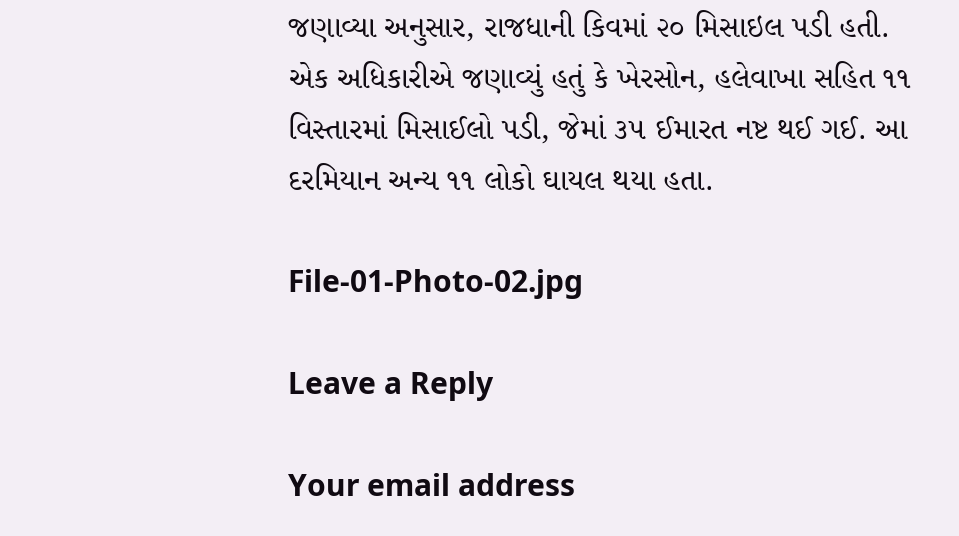જણાવ્યા અનુસાર, રાજધાની કિવમાં ૨૦ મિસાઇલ પડી હતી. એક અધિકારીએ જણાવ્યું હતું કે ખેરસોન, હલેવાખા સહિત ૧૧ વિસ્તારમાં મિસાઈલો પડી, જેમાં ૩૫ ઈમારત નષ્ટ થઈ ગઈ. આ દરમિયાન અન્ય ૧૧ લોકો ઘાયલ થયા હતા.

File-01-Photo-02.jpg

Leave a Reply

Your email address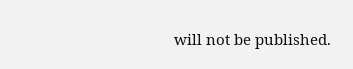will not be published.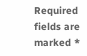Required fields are marked *